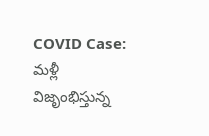COVID Case: మళ్లీ విజృంభిస్తున్న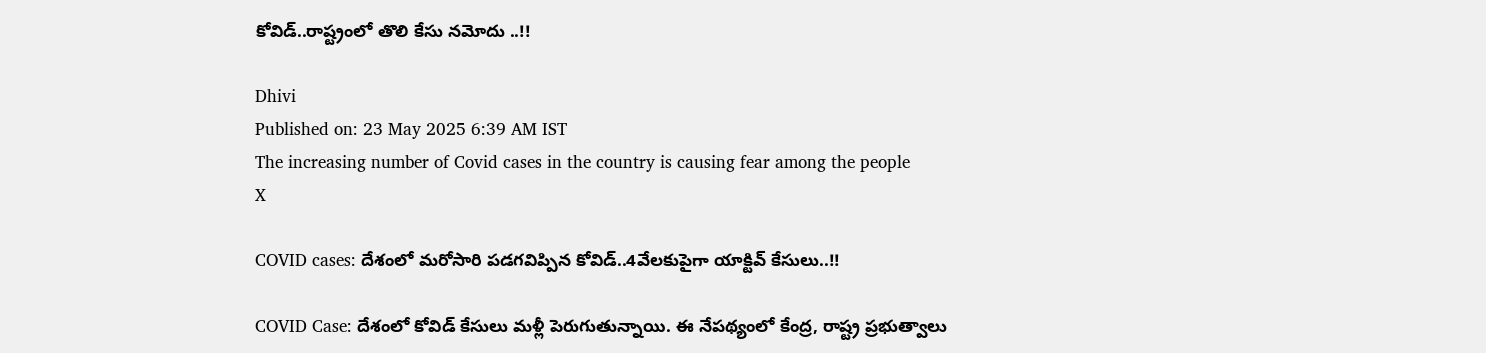కోవిడ్..రాష్ట్రంలో తొలి కేసు నమోదు ..!!

Dhivi
Published on: 23 May 2025 6:39 AM IST
The increasing number of Covid cases in the country is causing fear among the people
X

COVID cases: దేశంలో మరోసారి పడగవిప్పిన కోవిడ్..4వేలకుపైగా యాక్టివ్ కేసులు..!!

COVID Case: దేశంలో కోవిడ్ కేసులు మళ్లీ పెరుగుతున్నాయి. ఈ నేపథ్యంలో కేంద్ర, రాష్ట్ర ప్రభుత్వాలు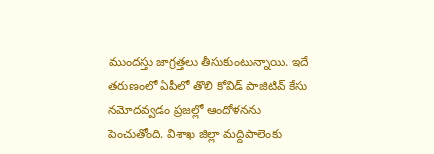ముందస్తు జాగ్రత్తలు తీసుకుంటున్నాయి. ఇదే తరుణంలో ఏపీలో తొలి కోవిడ్ పాజిటివ్ కేసు నమోదవ్వడం ప్రజల్లో ఆందోళనను పెంచుతోంది. విశాఖ జిల్లా మద్దిపాలెంకు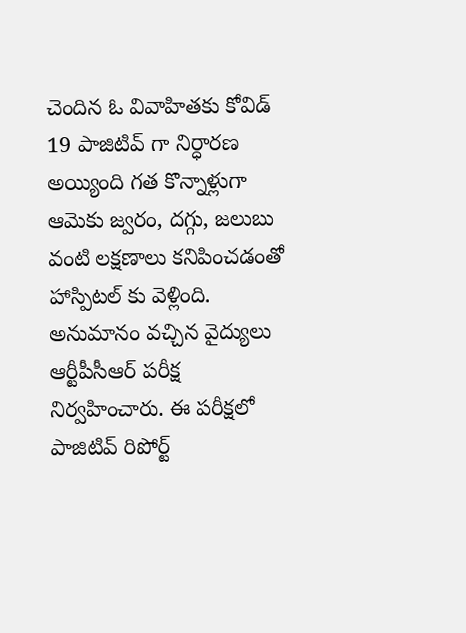చెందిన ఓ వివాహితకు కోవిడ్ 19 పాజిటివ్ గా నిర్ధారణ అయ్యింది గత కొన్నాళ్లుగా ఆమెకు జ్వరం, దగ్గు, జలుబు వంటి లక్షణాలు కనిపించడంతో హాస్పిటల్ కు వెళ్లింది. అనుమానం వచ్చిన వైద్యులు ఆర్టీపీసీఆర్ పరీక్ష నిర్వహించారు. ఈ పరీక్షలో పాజిటివ్ రిపోర్ట్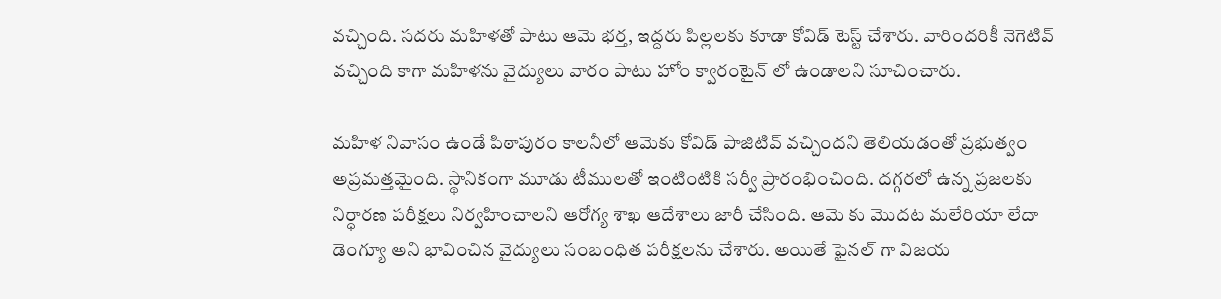వచ్చింది. సదరు మహిళతో పాటు ఆమె భర్త, ఇద్దరు పిల్లలకు కూడా కోవిడ్ టెస్ట్ చేశారు. వారిందరికీ నెగెటివ్ వచ్చింది కాగా మహిళను వైద్యులు వారం పాటు హోం క్వారంటైన్ లో ఉండాలని సూచించారు.

మహిళ నివాసం ఉండే పిఠాపురం కాలనీలో ఆమెకు కోవిడ్ పాజిటివ్ వచ్చిందని తెలియడంతో ప్రభుత్వం అప్రమత్తమైంది. స్థానికంగా మూడు టీములతో ఇంటింటికి సర్వీ ప్రారంభించింది. దగ్గరలో ఉన్న ప్రజలకు నిర్ధారణ పరీక్షలు నిర్వహించాలని ఆరోగ్య శాఖ ఆదేశాలు జారీ చేసింది. ఆమె కు మొదట మలేరియా లేదా డెంగ్యూ అని భావించిన వైద్యులు సంబంధిత పరీక్షలను చేశారు. అయితే ఫైనల్ గా విజయ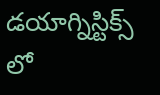డయాగ్నిస్టిక్స్ లో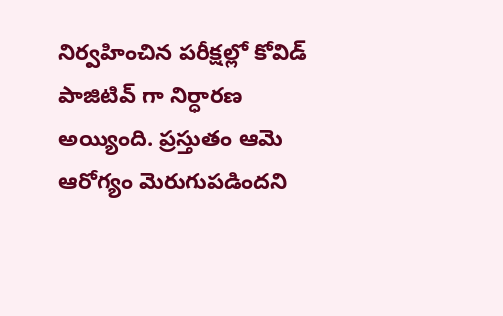నిర్వహించిన పరీక్షల్లో కోవిడ్ పాజిటివ్ గా నిర్ధారణ అయ్యింది. ప్రస్తుతం ఆమె ఆరోగ్యం మెరుగుపడిందని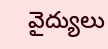వైద్యులు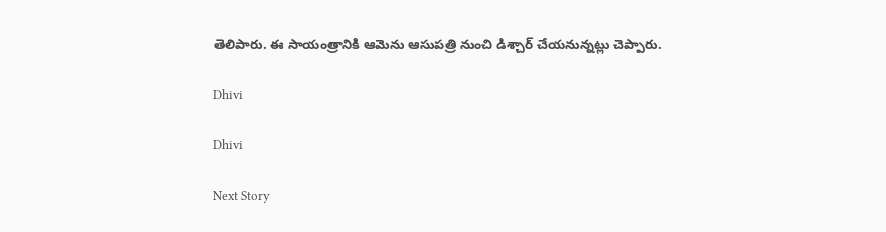తెలిపారు. ఈ సాయంత్రానికి ఆమెను ఆసుపత్రి నుంచి డిశ్చార్ చేయనున్నట్లు చెప్పారు.

Dhivi

Dhivi

Next Story